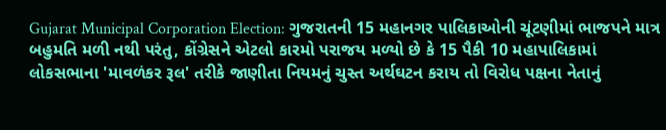Gujarat Municipal Corporation Election: ગુજરાતની 15 મહાનગર પાલિકાઓની ચૂંટણીમાં ભાજપને માત્ર બહુમતિ મળી નથી પરંતુ, કોંગ્રેસને એટલો કારમો પરાજય મળ્યો છે કે 15 પૈકી 10 મહાપાલિકામાં લોકસભાના 'માવળંકર રૂલ' તરીકે જાણીતા નિયમનું ચુસ્ત અર્થઘટન કરાય તો વિરોધ પક્ષના નેતાનું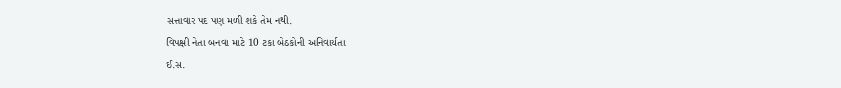સત્તાવાર પદ પણ મળી શકે તેમ નથી.
વિપક્ષી નેતા બનવા માટે 10 ટકા બેઠકોની અનિવાર્યતા
ઈ.સ.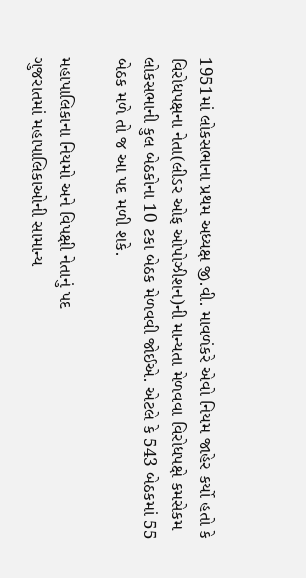1951માં લોકસભાના પ્રથમ અધ્યક્ષ જી.વી. માવળંકરે એવો નિયમ જાહેર કર્યો હતો કે વિરોધપક્ષના નેતા(લીડર ઓફ ઓપોઝીશન)ની માન્યતા મેળવવા વિરોધપક્ષે કમસેકમ લોકસભાની કુલ બેઠકોના 10 ટકા બેઠક મેળવવી જોઈએ. એટલે કે 543 બેઠકમાં 55 બેઠક મળે તો જ આ પદ મળી શકે.

મહાપાલિકાના નિયમો અને વિપક્ષી નેતાનું પદ
ગુજરાતમાં મહાપાલિકાઓની સામાન્ય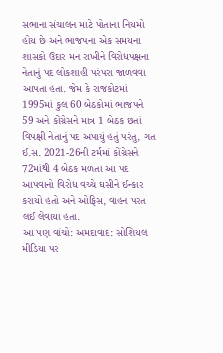સભાના સંચાલન માટે પોતાના નિયમો હોય છે અને ભાજપના એક સમયના શાસકો ઉદાર મન રાખીને વિરોધપક્ષના નેતાનું પદ લોકશાહી પરંપરા જાળવવા આપતા હતા. જેમ કે રાજકોટમાં 1995માં કુલ 60 બેઠકોમાં ભાજપને 59 અને કોંગ્રેસને માત્ર 1 બેઠક છતાં વિપક્ષી નેતાનું પદ અપાયું હતું પરંતુ, ગત ઈ.સ. 2021-26ની ટર્મમાં કોંગ્રેસને 72માંથી 4 બેઠક મળતા આ પદ આપવાનો વિરોધ વચ્ચે ઘસીને ઈન્કાર કરાયો હતો અને ઓફિસ, વાહન પરત લઈ લેવાયા હતા.
આ પણ વાંચો: અમદાવાદ: સોશિયલ મીડિયા પર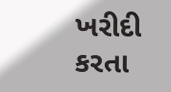ખરીદી કરતા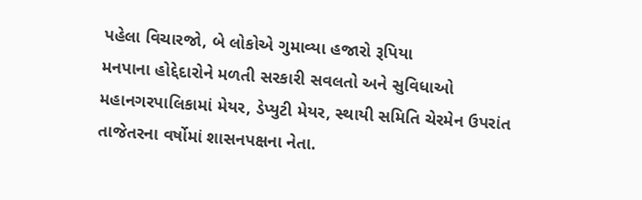પહેલા વિચારજો, બે લોકોએ ગુમાવ્યા હજારો રૂપિયા
મનપાના હોદ્દેદારોને મળતી સરકારી સવલતો અને સુવિધાઓ
મહાનગરપાલિકામાં મેયર, ડેપ્યુટી મેયર, સ્થાયી સમિતિ ચેરમેન ઉપરાંત તાજેતરના વર્ષોમાં શાસનપક્ષના નેતા.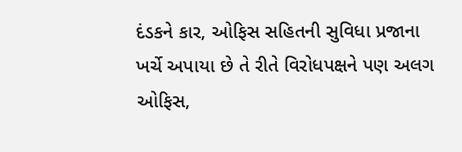દંડકને કાર, ઓફિસ સહિતની સુવિધા પ્રજાના ખર્ચે અપાયા છે તે રીતે વિરોધપક્ષને પણ અલગ ઓફિસ,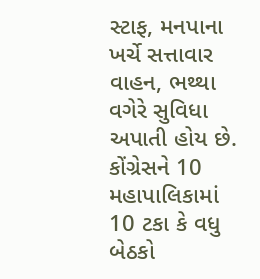સ્ટાફ, મનપાના ખર્ચે સત્તાવાર વાહન, ભથ્થા વગેરે સુવિધા અપાતી હોય છે. કોંગ્રેસને 10 મહાપાલિકામાં 10 ટકા કે વધુ બેઠકો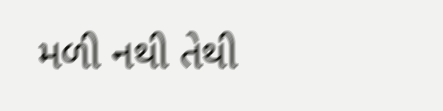મળી નથી તેથી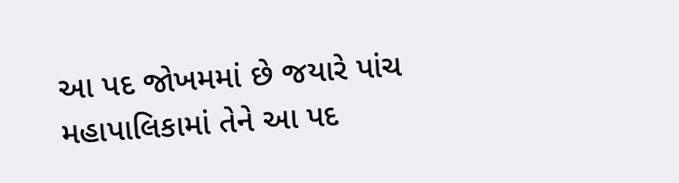આ પદ જોખમમાં છે જયારે પાંચ મહાપાલિકામાં તેને આ પદ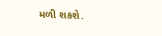મળી શકશે.